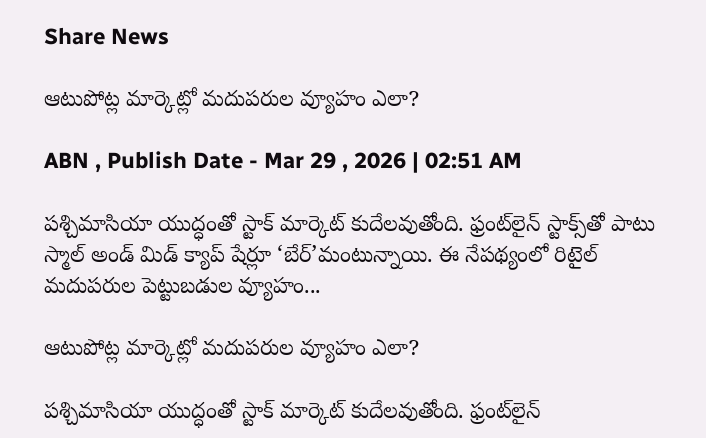Share News

ఆటుపోట్ల మార్కెట్లో మదుపరుల వ్యూహం ఎలా?

ABN , Publish Date - Mar 29 , 2026 | 02:51 AM

పశ్చిమాసియా యుద్ధంతో స్టాక్‌ మార్కెట్‌ కుదేలవుతోంది. ఫ్రంట్‌లైన్‌ స్టాక్స్‌తో పాటు స్మాల్‌ అండ్‌ మిడ్‌ క్యాప్‌ షేర్లూ ‘బేర్‌’మంటున్నాయి. ఈ నేపథ్యంలో రిటైల్‌ మదుపరుల పెట్టుబడుల వ్యూహం...

ఆటుపోట్ల మార్కెట్లో మదుపరుల వ్యూహం ఎలా?

పశ్చిమాసియా యుద్ధంతో స్టాక్‌ మార్కెట్‌ కుదేలవుతోంది. ఫ్రంట్‌లైన్‌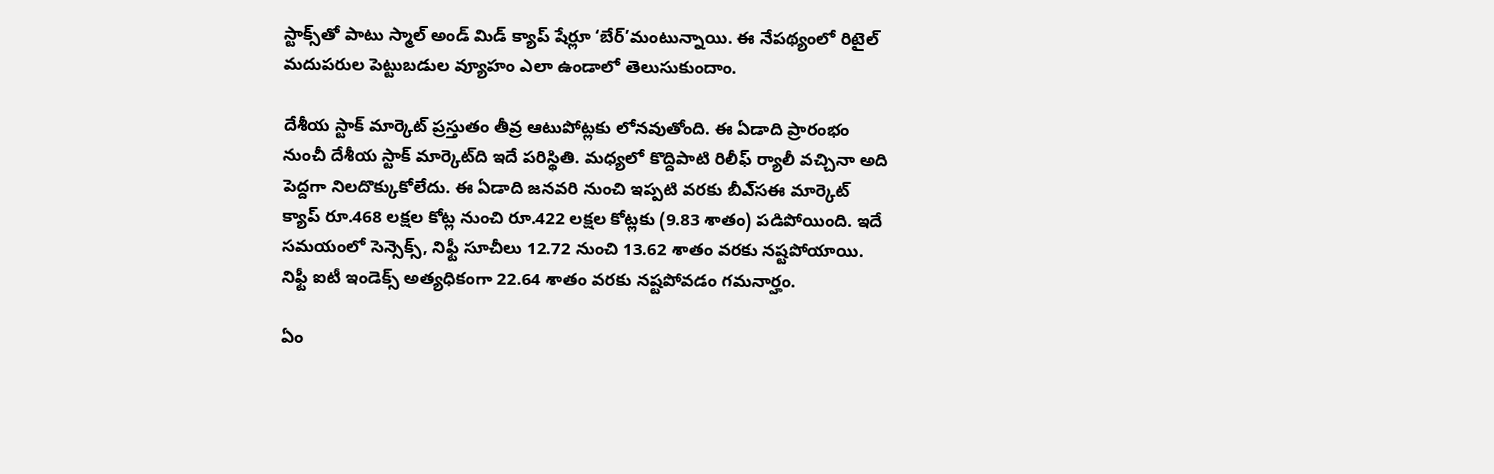స్టాక్స్‌తో పాటు స్మాల్‌ అండ్‌ మిడ్‌ క్యాప్‌ షేర్లూ ‘బేర్‌’మంటున్నాయి. ఈ నేపథ్యంలో రిటైల్‌ మదుపరుల పెట్టుబడుల వ్యూహం ఎలా ఉండాలో తెలుసుకుందాం.

దేశీయ స్టాక్‌ మార్కెట్‌ ప్రస్తుతం తీవ్ర ఆటుపోట్లకు లోనవుతోంది. ఈ ఏడాది ప్రారంభం నుంచీ దేశీయ స్టాక్‌ మార్కెట్‌ది ఇదే పరిస్థితి. మధ్యలో కొద్దిపాటి రిలీఫ్‌ ర్యాలీ వచ్చినా అది పెద్దగా నిలదొక్కుకోలేదు. ఈ ఏడాది జనవరి నుంచి ఇప్పటి వరకు బీఎ్‌సఈ మార్కెట్‌ క్యాప్‌ రూ.468 లక్షల కోట్ల నుంచి రూ.422 లక్షల కోట్లకు (9.83 శాతం) పడిపోయింది. ఇదే సమయంలో సెన్సెక్స్‌, నిఫ్టీ సూచీలు 12.72 నుంచి 13.62 శాతం వరకు నష్టపోయాయి. నిఫ్టీ ఐటీ ఇండెక్స్‌ అత్యధికంగా 22.64 శాతం వరకు నష్టపోవడం గమనార్హం.

ఏం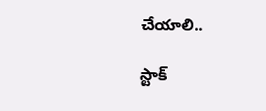చేయాలి..

స్టాక్‌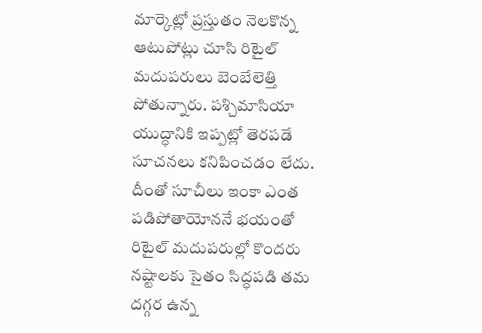మార్కెట్లో ప్రస్తుతం నెలకొన్న ఆటుపోట్లు చూసి రిటైల్‌ మదుపరులు బెంబేలెత్తి పోతున్నారు. పశ్చిమాసియా యుద్ధానికి ఇప్పట్లో తెరపడే సూచనలు కనిపించడం లేదు. దీంతో సూచీలు ఇంకా ఎంత పడిపోతాయోననే భయంతో రిటైల్‌ మదుపరుల్లో కొందరు నష్టాలకు సైతం సిద్ధపడి తమ దగ్గర ఉన్న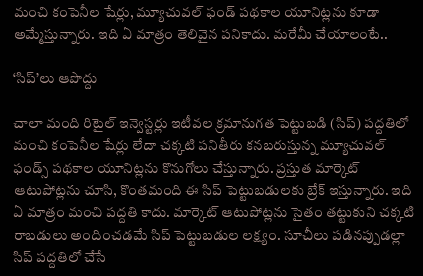మంచి కంపెనీల షేర్లు, మ్యూచువల్‌ ఫండ్‌ పథకాల యూనిట్లను కూడా అమ్మేస్తున్నారు. ఇది ఏ మాత్రం తెలివైన పనికాదు. మరేమీ చేయాలంటే..

‘సిప్‌’లు ఆపొద్దు

చాలా మంది రిటైల్‌ ఇన్వెస్టర్లు ఇటీవల క్రమానుగత పెట్టుబడి (సిప్‌) పద్దతిలో మంచి కంపెనీల షేర్లు లేదా చక్కటి పనితీరు కనబరుస్తున్న మ్యూచువల్‌ ఫండ్స్‌ పథకాల యూనిట్లను కొనుగోలు చేస్తున్నారు. ప్రస్తుత మార్కెట్‌ ఆటుపోట్లను చూసి, కొంతమంది ఈ సిప్‌ పెట్టుబడులకు బ్రేక్‌ ఇస్తున్నారు. ఇది ఏ మాత్రం మంచి పద్దతి కాదు. మార్కెట్‌ ఆటుపోట్లను సైతం తట్టుకుని చక్కటి రాబడులు అందించడమే సిప్‌ పెట్టుబడుల లక్ష్యం. సూచీలు పడినప్పుడల్లా సిప్‌ పద్దతిలో చేసే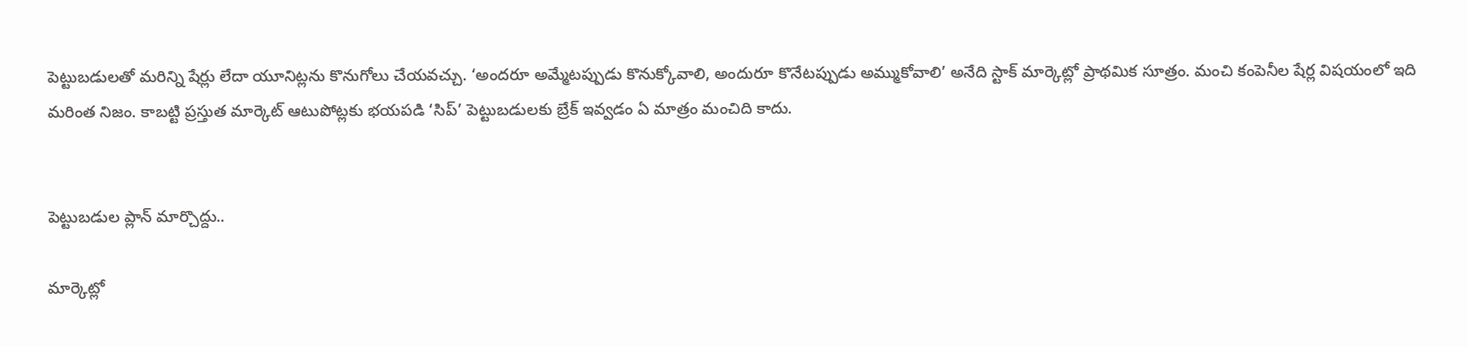పెట్టుబడులతో మరిన్ని షేర్లు లేదా యూనిట్లను కొనుగోలు చేయవచ్చు. ‘అందరూ అమ్మేటప్పుడు కొనుక్కోవాలి, అందురూ కొనేటప్పుడు అమ్ముకోవాలి’ అనేది స్టాక్‌ మార్కెట్లో ప్రాథమిక సూత్రం. మంచి కంపెనీల షేర్ల విషయంలో ఇది మరింత నిజం. కాబట్టి ప్రస్తుత మార్కెట్‌ ఆటుపోట్లకు భయపడి ‘సిప్‌’ పెట్టుబడులకు బ్రేక్‌ ఇవ్వడం ఏ మాత్రం మంచిది కాదు.


పెట్టుబడుల ప్లాన్‌ మార్చొద్దు..

మార్కెట్లో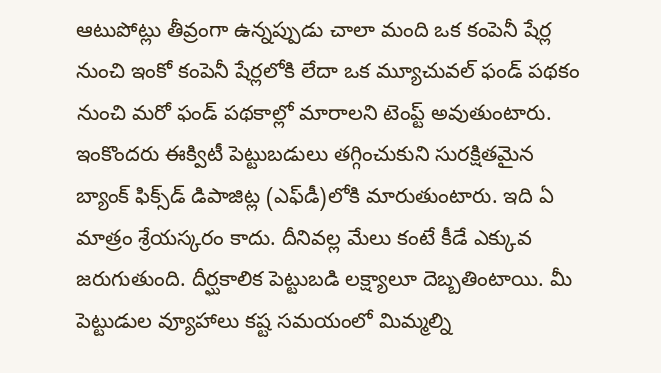ఆటుపోట్లు తీవ్రంగా ఉన్నప్పుడు చాలా మంది ఒక కంపెనీ షేర్ల నుంచి ఇంకో కంపెనీ షేర్లలోకి లేదా ఒక మ్యూచువల్‌ ఫండ్‌ పథకం నుంచి మరో ఫండ్‌ పథకాల్లో మారాలని టెంప్ట్‌ అవుతుంటారు. ఇంకొందరు ఈక్విటీ పెట్టుబడులు తగ్గించుకుని సురక్షితమైన బ్యాంక్‌ ఫిక్స్‌డ్‌ డిపాజిట్ల (ఎఫ్‌డీ)లోకి మారుతుంటారు. ఇది ఏ మాత్రం శ్రేయస్కరం కాదు. దీనివల్ల మేలు కంటే కీడే ఎక్కువ జరుగుతుంది. దీర్ఘకాలిక పెట్టుబడి లక్ష్యాలూ దెబ్బతింటాయి. మీ పెట్టుడుల వ్యూహాలు కష్ట సమయంలో మిమ్మల్ని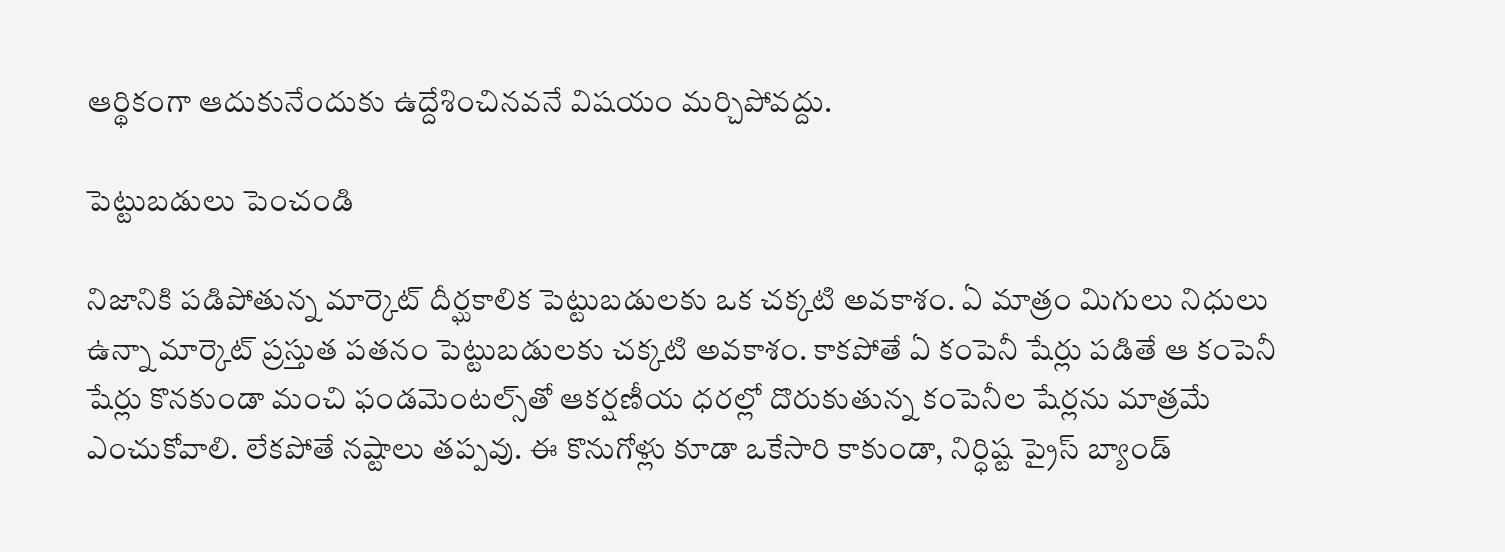ఆర్థికంగా ఆదుకునేందుకు ఉద్దేశించినవనే విషయం మర్చిపోవద్దు.

పెట్టుబడులు పెంచండి

నిజానికి పడిపోతున్న మార్కెట్‌ దీర్ఘకాలిక పెట్టుబడులకు ఒక చక్కటి అవకాశం. ఏ మాత్రం మిగులు నిధులు ఉన్నా మార్కెట్‌ ప్రస్తుత పతనం పెట్టుబడులకు చక్కటి అవకాశం. కాకపోతే ఏ కంపెనీ షేర్లు పడితే ఆ కంపెనీ షేర్లు కొనకుండా మంచి ఫండమెంటల్స్‌తో ఆకర్షణీయ ధరల్లో దొరుకుతున్న కంపెనీల షేర్లను మాత్రమే ఎంచుకోవాలి. లేకపోతే నష్టాలు తప్పవు. ఈ కొనుగోళ్లు కూడా ఒకేసారి కాకుండా, నిర్ధిష్ట ప్రైస్‌ బ్యాండ్‌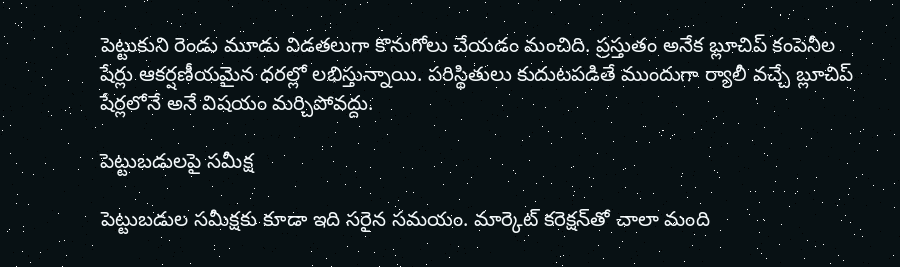పెట్టుకుని రెండు మూడు విడతలుగా కొనుగోలు చేయడం మంచిది. ప్రస్తుతం అనేక బ్లూచిప్‌ కంపెనీల షేర్లు ఆకర్షణీయమైన ధరల్లో లభిస్తున్నాయి. పరిస్థితులు కుదుటపడితే ముందుగా ర్యాలీ వచ్చే బ్లూచిప్‌ షేర్లలోనే అనే విషయం మర్చిపోవద్దు.

పెట్టుబడులపై సమీక్ష

పెట్టుబడుల సమీక్షకు కూడా ఇది సరైన సమయం. మార్కెట్‌ కరెక్షన్‌తో చాలా మంది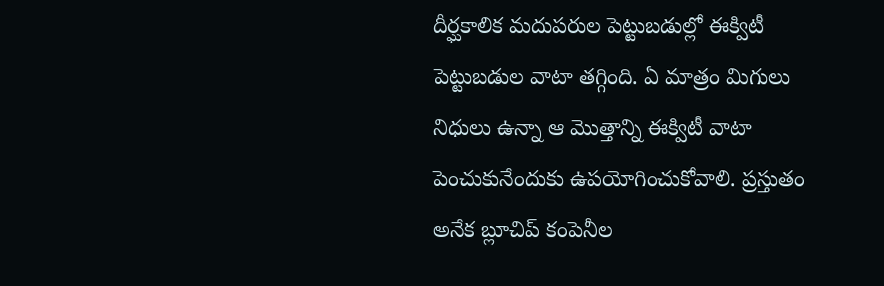దీర్ఘకాలిక మదుపరుల పెట్టుబడుల్లో ఈక్విటీ పెట్టుబడుల వాటా తగ్గింది. ఏ మాత్రం మిగులు నిధులు ఉన్నా ఆ మొత్తాన్ని ఈక్విటీ వాటా పెంచుకునేందుకు ఉపయోగించుకోవాలి. ప్రస్తుతం అనేక బ్లూచిప్‌ కంపెనీల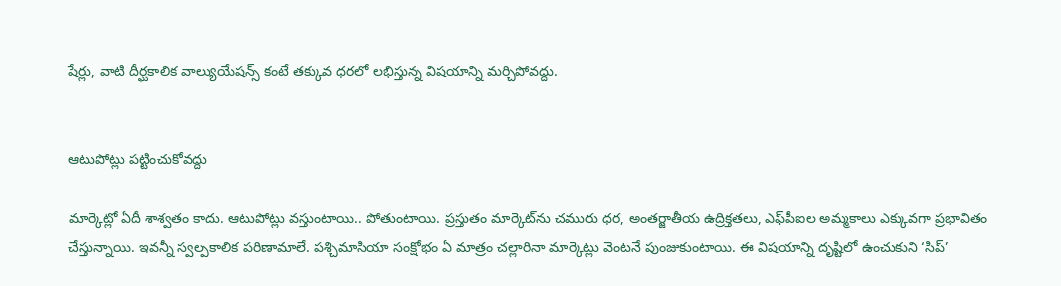షేర్లు, వాటి దీర్ఘకాలిక వాల్యుయేషన్స్‌ కంటే తక్కువ ధరలో లభిస్తున్న విషయాన్ని మర్చిపోవద్దు.


ఆటుపోట్లు పట్టించుకోవద్దు

మార్కెట్లో ఏదీ శాశ్వతం కాదు. ఆటుపోట్లు వస్తుంటాయి.. పోతుంటాయి. ప్రస్తుతం మార్కెట్‌ను చమురు ధర, అంతర్జాతీయ ఉద్రిక్తతలు, ఎఫ్‌పీఐల అమ్మకాలు ఎక్కువగా ప్రభావితం చేస్తున్నాయి. ఇవన్నీ స్వల్పకాలిక పరిణామాలే. పశ్చిమాసియా సంక్షోభం ఏ మాత్రం చల్లారినా మార్కెట్లు వెంటనే పుంజుకుంటాయి. ఈ విషయాన్ని దృష్టిలో ఉంచుకుని ‘సిప్‌’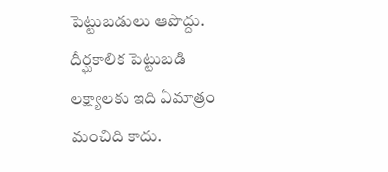పెట్టుబడులు ఆపొద్దు. దీర్ఘకాలిక పెట్టుబడి లక్ష్యాలకు ఇది ఏమాత్రం మంచిది కాదు.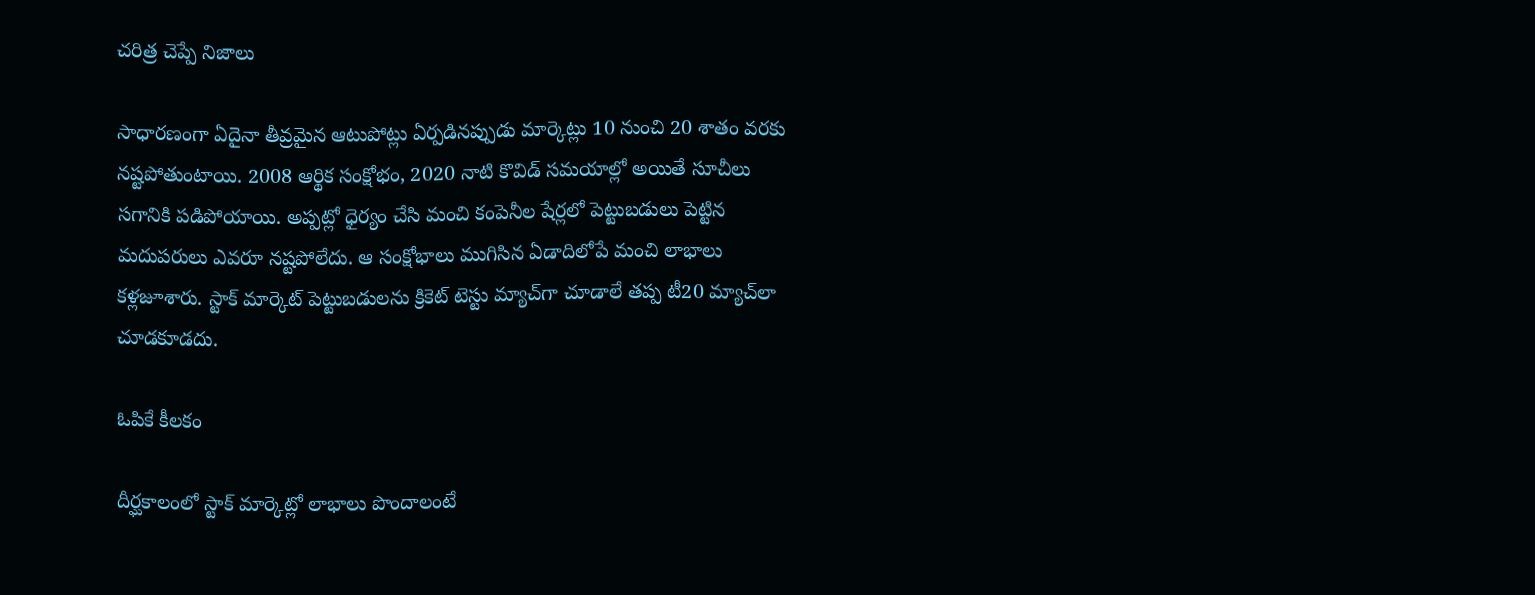చరిత్ర చెప్పే నిజాలు

సాధారణంగా ఏదైనా తీవ్రమైన ఆటుపోట్లు ఏర్పడినప్పుడు మార్కెట్లు 10 నుంచి 20 శాతం వరకు నష్టపోతుంటాయి. 2008 ఆర్థిక సంక్షోభం, 2020 నాటి కొవిడ్‌ సమయాల్లో అయితే సూచీలు సగానికి పడిపోయాయి. అప్పట్లో ధైర్యం చేసి మంచి కంపెనీల షేర్లలో పెట్టుబడులు పెట్టిన మదుపరులు ఎవరూ నష్టపోలేదు. ఆ సంక్షోభాలు ముగిసిన ఏడాదిలోపే మంచి లాభాలు కళ్లజూశారు. స్టాక్‌ మార్కెట్‌ పెట్టుబడులను క్రికెట్‌ టెస్టు మ్యాచ్‌గా చూడాలే తప్ప టీ20 మ్యాచ్‌లా చూడకూడదు.

ఓపికే కీలకం

దీర్ఘకాలంలో స్టాక్‌ మార్కెట్లో లాభాలు పొందాలంటే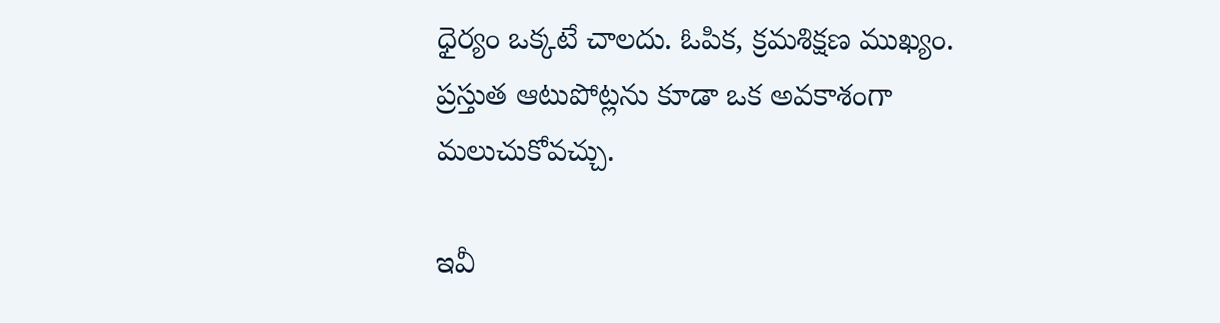ధైర్యం ఒక్కటే చాలదు. ఓపిక, క్రమశిక్షణ ముఖ్యం. ప్రస్తుత ఆటుపోట్లను కూడా ఒక అవకాశంగా మలుచుకోవచ్చు.

ఇవీ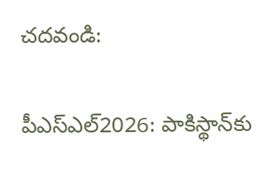చదవండి:

పీఎస్ఎల్2026: పాకిస్థాన్‌కు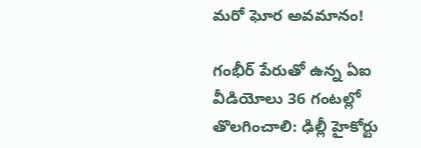మరో ఘోర అవమానం!

గంభీర్ పేరుతో ఉన్న ఏఐ వీడియోలు 36 గంటల్లో తొలగించాలి: ఢిల్లీ హైకోర్టు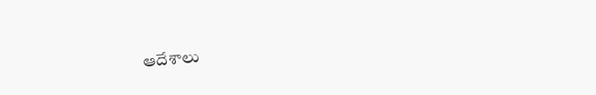ఆదేశాలు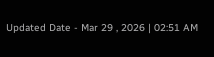Updated Date - Mar 29 , 2026 | 02:51 AM